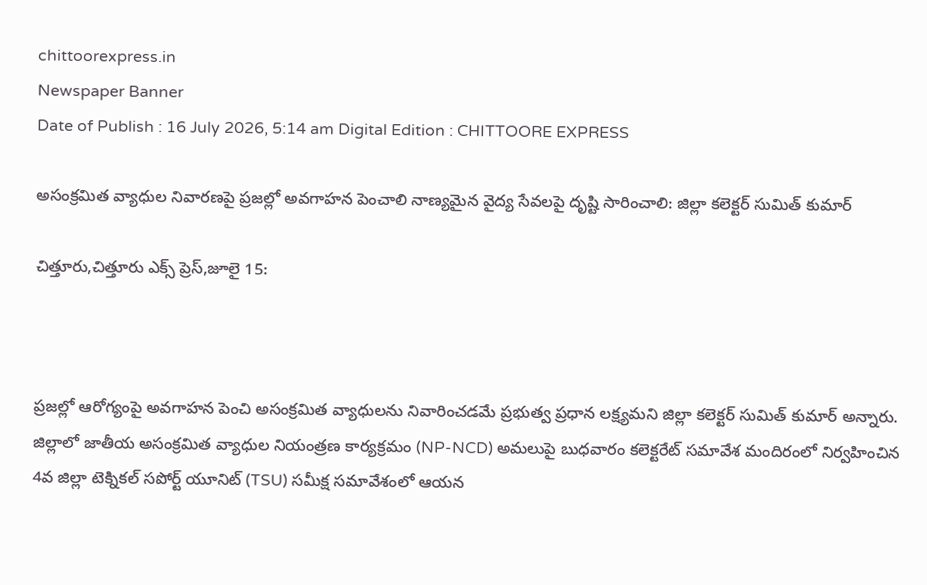chittoorexpress.in
Newspaper Banner
Date of Publish : 16 July 2026, 5:14 am Digital Edition : CHITTOORE EXPRESS

అసంక్రమిత వ్యాధుల నివారణపై ప్రజల్లో అవగాహన పెంచాలి నాణ్యమైన వైద్య సేవలపై దృష్టి సారించాలి: జిల్లా కలెక్టర్ సుమిత్ కుమార్

చిత్తూరు,చిత్తూరు ఎక్స్ ప్రెస్,జూలై 15:



ప్రజల్లో ఆరోగ్యంపై అవగాహన పెంచి అసంక్రమిత వ్యాధులను నివారించడమే ప్రభుత్వ ప్రధాన లక్ష్యమని జిల్లా కలెక్టర్ సుమిత్ కుమార్ అన్నారు. జిల్లాలో జాతీయ అసంక్రమిత వ్యాధుల నియంత్రణ కార్యక్రమం (NP-NCD) అమలుపై బుధవారం కలెక్టరేట్ సమావేశ మందిరంలో నిర్వహించిన 4వ జిల్లా టెక్నికల్ సపోర్ట్ యూనిట్ (TSU) సమీక్ష సమావేశంలో ఆయన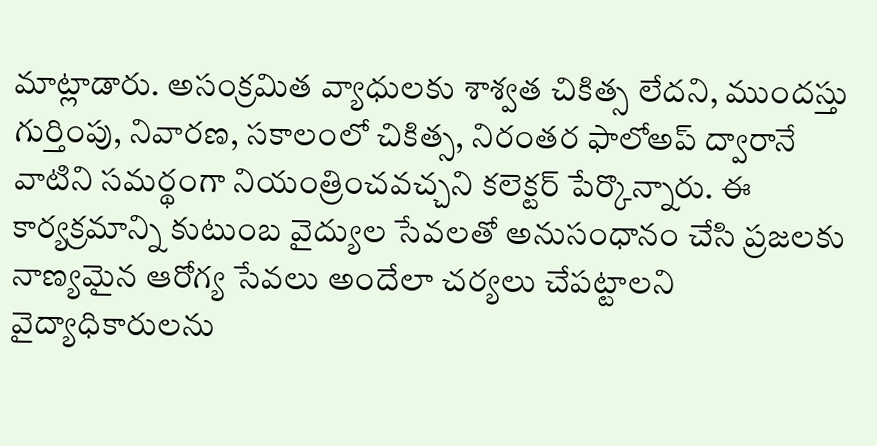మాట్లాడారు. అసంక్రమిత వ్యాధులకు శాశ్వత చికిత్స లేదని, ముందస్తు గుర్తింపు, నివారణ, సకాలంలో చికిత్స, నిరంతర ఫాలోఅప్ ద్వారానే వాటిని సమర్థంగా నియంత్రించవచ్చని కలెక్టర్ పేర్కొన్నారు. ఈ కార్యక్రమాన్ని కుటుంబ వైద్యుల సేవలతో అనుసంధానం చేసి ప్రజలకు నాణ్యమైన ఆరోగ్య సేవలు అందేలా చర్యలు చేపట్టాలని వైద్యాధికారులను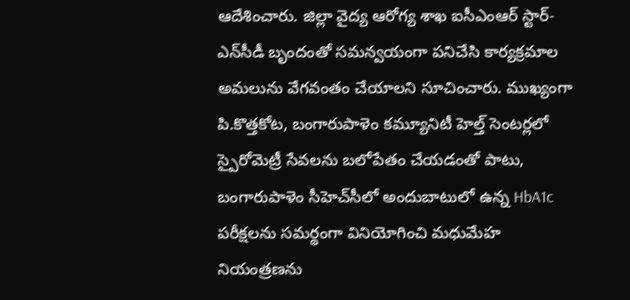ఆదేశించారు. జిల్లా వైద్య ఆరోగ్య శాఖ ఐసీఎంఆర్ స్టార్-ఎన్‌సీడీ బృందంతో సమన్వయంగా పనిచేసి కార్యక్రమాల అమలును వేగవంతం చేయాలని సూచించారు. ముఖ్యంగా పి.కొత్తకోట, బంగారుపాళెం కమ్యూనిటీ హెల్త్ సెంటర్లలో స్పైరోమెట్రీ సేవలను బలోపేతం చేయడంతో పాటు, బంగారుపాళెం సీహెచ్‌సీలో అందుబాటులో ఉన్న HbA1c పరీక్షలను సమర్థంగా వినియోగించి మధుమేహ నియంత్రణను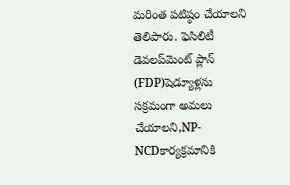మరింత పటిష్ఠం చేయాలని తెలిపారు. ఫెసిలిటీ డెవలప్‌మెంట్ ప్లాన్ (FDP)షెడ్యూళ్లను సక్రమంగా అమలు చేయాలని,NP-NCDకార్యక్రమానికి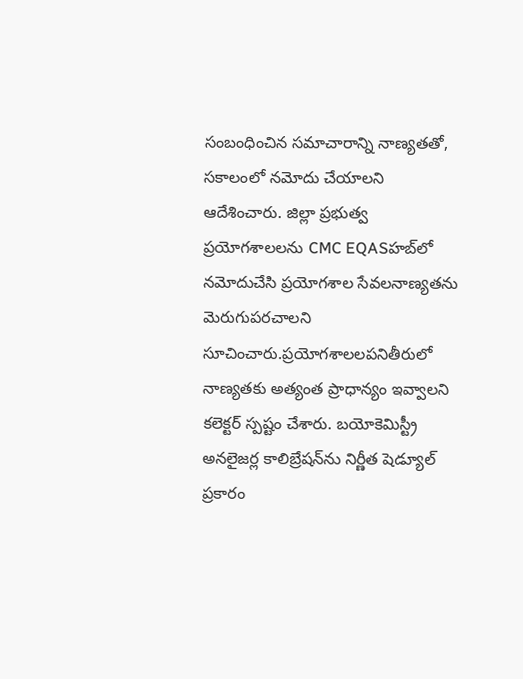సంబంధించిన సమాచారాన్ని నాణ్యతతో, సకాలంలో నమోదు చేయాలని ఆదేశించారు. జిల్లా ప్రభుత్వ ప్రయోగశాలలను CMC EQASహబ్‌లో నమోదుచేసి ప్రయోగశాల సేవలనాణ్యతను మెరుగుపరచాలని సూచించారు.ప్రయోగశాలలపనితీరులో నాణ్యతకు అత్యంత ప్రాధాన్యం ఇవ్వాలని కలెక్టర్ స్పష్టం చేశారు. బయోకెమిస్ట్రీ అనలైజర్ల కాలిబ్రేషన్‌ను నిర్ణీత షెడ్యూల్ ప్రకారం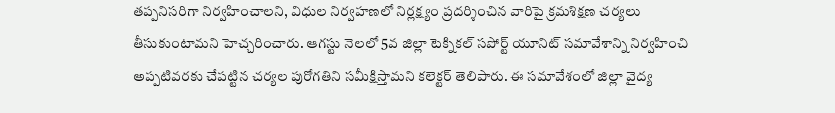తప్పనిసరిగా నిర్వహించాలని, విధుల నిర్వహణలో నిర్లక్ష్యం ప్రదర్శించిన వారిపై క్రమశిక్షణ చర్యలు తీసుకుంటామని హెచ్చరించారు. ఆగస్టు నెలలో 5వ జిల్లా టెక్నికల్ సపోర్ట్ యూనిట్ సమావేశాన్ని నిర్వహించి అప్పటివరకు చేపట్టిన చర్యల పురోగతిని సమీక్షిస్తామని కలెక్టర్ తెలిపారు. ఈ సమావేశంలో జిల్లా వైద్య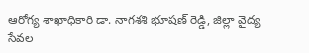ఆరోగ్య శాఖాధికారి డా. నాగశశి భూషణ్ రెడ్డి, జిల్లా వైద్య సేవల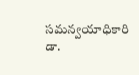సమన్వయాధికారి డా.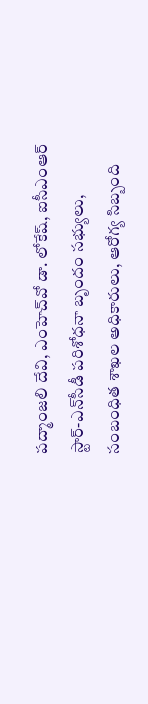పద్మాంజలి దేవి, ఎంహెచ్‌వో డా. లోకేష్, ఐసీఎంఆర్ స్టార్-ఎన్‌సీడీ పరిశోధనా బృందం సభ్యులు, సంబంధిత శాఖల అధికారులు, ఆరోగ్య సిబ్బంది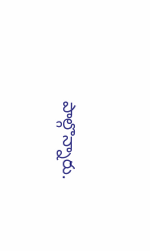పాల్గొన్నారు.